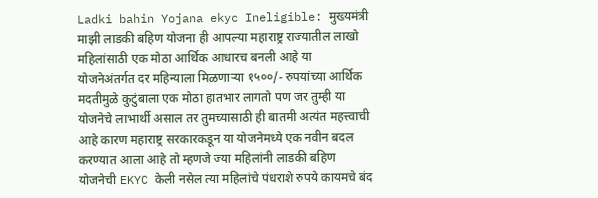Ladki bahin Yojana ekyc Ineligible: मुख्यमंत्री माझी लाडकी बहिण योजना ही आपल्या महाराष्ट्र राज्यातील लाखो महिलांसाठी एक मोठा आर्थिक आधारच बनली आहे या योजनेअंतर्गत दर महिन्याला मिळणाऱ्या १५००/- रुपयांच्या आर्थिक मदतीमुळे कुटुंबाला एक मोठा हातभार लागतो पण जर तुम्ही या योजनेचे लाभार्थी असाल तर तुमच्यासाठी ही बातमी अत्यंत महत्त्वाची आहे कारण महाराष्ट्र सरकारकडून या योजनेमध्ये एक नवीन बदल करण्यात आला आहे तो म्हणजे ज्या महिलांनी लाडकी बहिण योजनेची EKYC केली नसेल त्या महिलांचे पंधराशे रुपये कायमचे बंद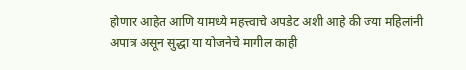होणार आहेत आणि यामध्ये महत्त्वाचे अपडेट अशी आहे की ज्या महिलांनी अपात्र असून सुद्धा या योजनेचे मागील काही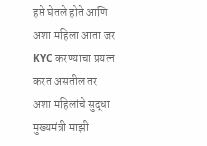हप्ते घेतले होते आणि अशा महिला आता जर KYC करण्याचा प्रयत्न करत असतील तर अशा महिलांचे सुद्धा मुख्यमंत्री माझी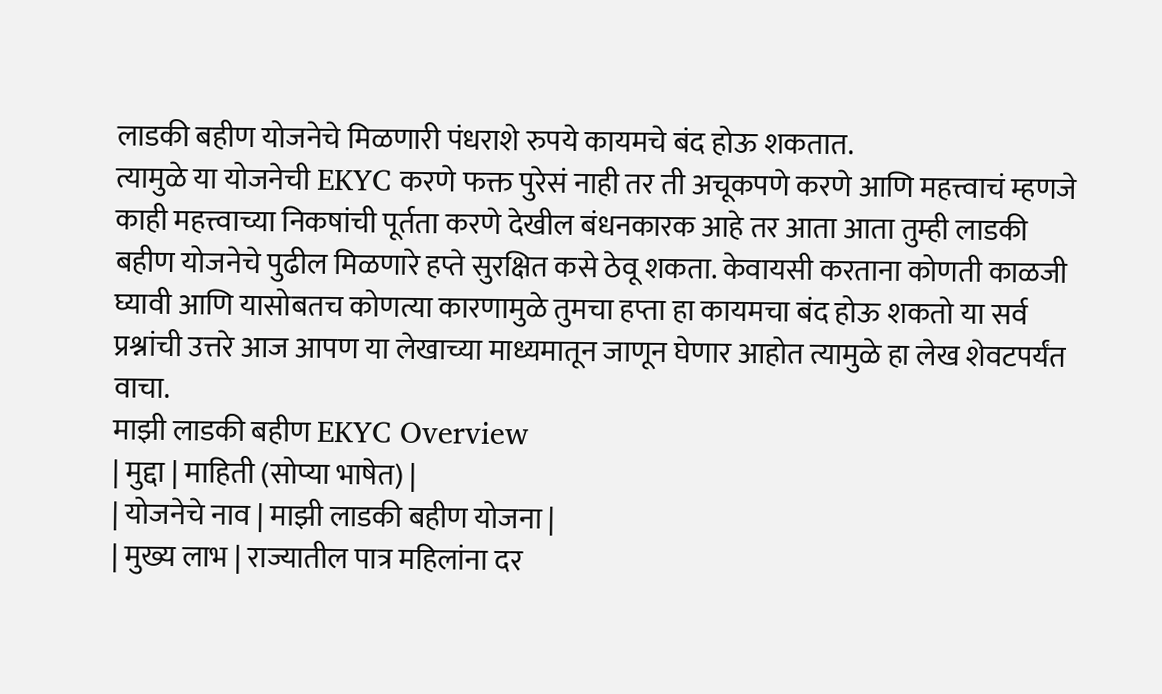लाडकी बहीण योजनेचे मिळणारी पंधराशे रुपये कायमचे बंद होऊ शकतात.
त्यामुळे या योजनेची EKYC करणे फक्त पुरेसं नाही तर ती अचूकपणे करणे आणि महत्त्वाचं म्हणजे काही महत्त्वाच्या निकषांची पूर्तता करणे देखील बंधनकारक आहे तर आता आता तुम्ही लाडकी बहीण योजनेचे पुढील मिळणारे हप्ते सुरक्षित कसे ठेवू शकता. केवायसी करताना कोणती काळजी घ्यावी आणि यासोबतच कोणत्या कारणामुळे तुमचा हप्ता हा कायमचा बंद होऊ शकतो या सर्व प्रश्नांची उत्तरे आज आपण या लेखाच्या माध्यमातून जाणून घेणार आहोत त्यामुळे हा लेख शेवटपर्यंत वाचा.
माझी लाडकी बहीण EKYC Overview
| मुद्दा | माहिती (सोप्या भाषेत) |
| योजनेचे नाव | माझी लाडकी बहीण योजना |
| मुख्य लाभ | राज्यातील पात्र महिलांना दर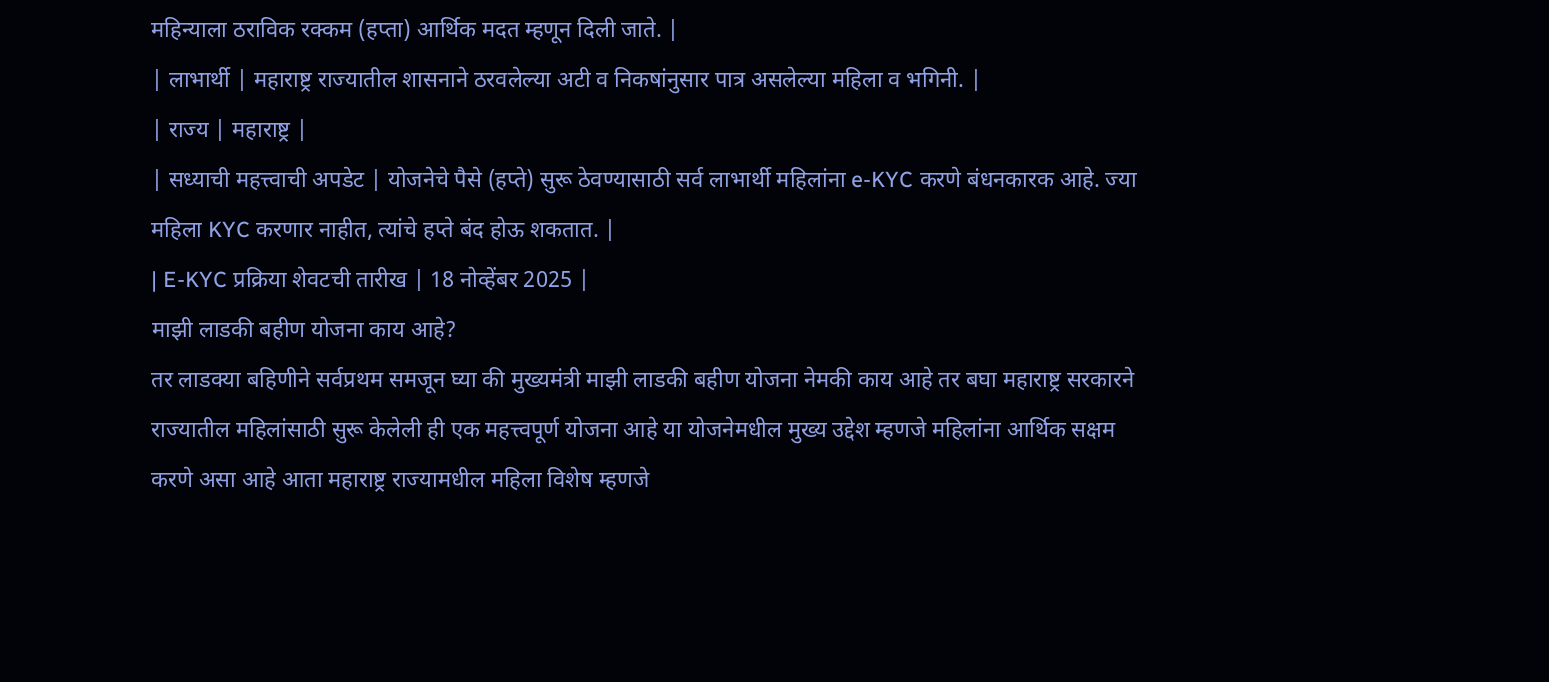महिन्याला ठराविक रक्कम (हप्ता) आर्थिक मदत म्हणून दिली जाते. |
| लाभार्थी | महाराष्ट्र राज्यातील शासनाने ठरवलेल्या अटी व निकषांनुसार पात्र असलेल्या महिला व भगिनी. |
| राज्य | महाराष्ट्र |
| सध्याची महत्त्वाची अपडेट | योजनेचे पैसे (हप्ते) सुरू ठेवण्यासाठी सर्व लाभार्थी महिलांना e-KYC करणे बंधनकारक आहे. ज्या महिला KYC करणार नाहीत, त्यांचे हप्ते बंद होऊ शकतात. |
| E-KYC प्रक्रिया शेवटची तारीख | 18 नोव्हेंबर 2025 |
माझी लाडकी बहीण योजना काय आहे?
तर लाडक्या बहिणीने सर्वप्रथम समजून घ्या की मुख्यमंत्री माझी लाडकी बहीण योजना नेमकी काय आहे तर बघा महाराष्ट्र सरकारने राज्यातील महिलांसाठी सुरू केलेली ही एक महत्त्वपूर्ण योजना आहे या योजनेमधील मुख्य उद्देश म्हणजे महिलांना आर्थिक सक्षम करणे असा आहे आता महाराष्ट्र राज्यामधील महिला विशेष म्हणजे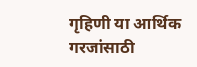गृहिणी या आर्थिक गरजांसाठी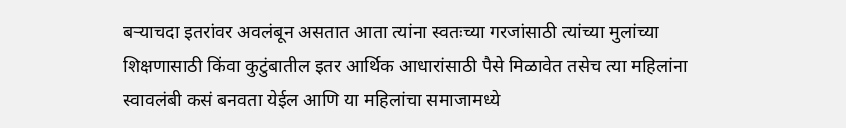बऱ्याचदा इतरांवर अवलंबून असतात आता त्यांना स्वतःच्या गरजांसाठी त्यांच्या मुलांच्या शिक्षणासाठी किंवा कुटुंबातील इतर आर्थिक आधारांसाठी पैसे मिळावेत तसेच त्या महिलांना स्वावलंबी कसं बनवता येईल आणि या महिलांचा समाजामध्ये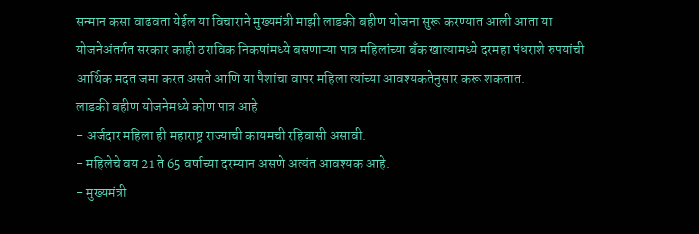सन्मान कसा वाढवता येईल या विचाराने मुख्यमंत्री माझी लाडकी बहीण योजना सुरू करण्यात आली आता या योजनेअंतर्गत सरकार काही ठराविक निकषांमध्ये बसणाऱ्या पात्र महिलांच्या बँक खात्यामध्ये दरमहा पंधराशे रुपयांची आर्थिक मदत जमा करत असते आणि या पैशांचा वापर महिला त्यांच्या आवश्यकतेनुसार करू शकतात.
लाडकी बहीण योजनेमध्ये कोण पात्र आहे
- अर्जदार महिला ही महाराष्ट्र राज्याची कायमची रहिवासी असावी.
- महिलेचे वय 21 ते 65 वर्षाच्या दरम्यान असणे अत्यंत आवश्यक आहे.
- मुख्यमंत्री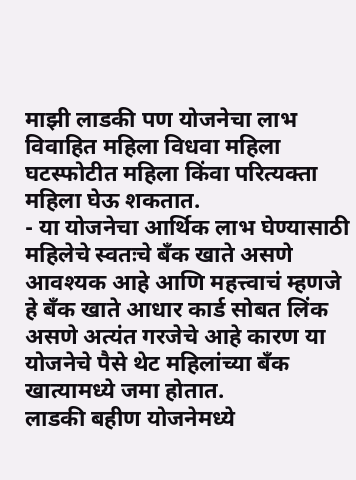माझी लाडकी पण योजनेचा लाभ विवाहित महिला विधवा महिला घटस्फोटीत महिला किंवा परित्यक्ता महिला घेऊ शकतात.
- या योजनेचा आर्थिक लाभ घेण्यासाठी महिलेचे स्वतःचे बँक खाते असणे आवश्यक आहे आणि महत्त्वाचं म्हणजे हे बँक खाते आधार कार्ड सोबत लिंक असणे अत्यंत गरजेचे आहे कारण या योजनेचे पैसे थेट महिलांच्या बँक खात्यामध्ये जमा होतात.
लाडकी बहीण योजनेमध्ये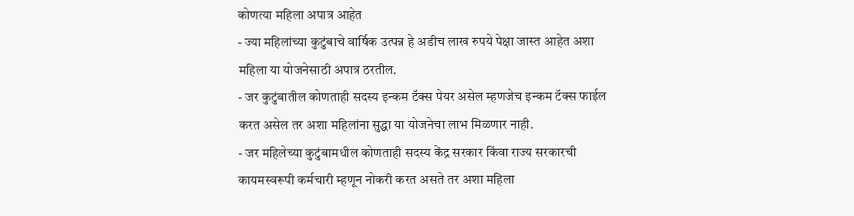कोणत्या महिला अपात्र आहेत
- ज्या महिलांच्या कुटुंबाचे वार्षिक उत्पन्न हे अडीच लाख रुपये पेक्षा जास्त आहेत अशा महिला या योजनेसाठी अपात्र ठरतील.
- जर कुटुंबातील कोणताही सदस्य इन्कम टॅक्स पेयर असेल म्हणजेच इन्कम टॅक्स फाईल करत असेल तर अशा महिलांना सुद्धा या योजनेचा लाभ मिळणार नाही.
- जर महिलेच्या कुटुंबामधील कोणताही सदस्य केंद्र सरकार किंवा राज्य सरकारची कायमस्वरूपी कर्मचारी म्हणून नोकरी करत असते तर अशा महिला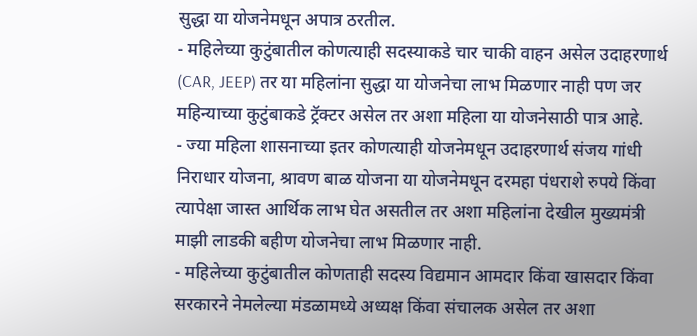सुद्धा या योजनेमधून अपात्र ठरतील.
- महिलेच्या कुटुंबातील कोणत्याही सदस्याकडे चार चाकी वाहन असेल उदाहरणार्थ (CAR, JEEP) तर या महिलांना सुद्धा या योजनेचा लाभ मिळणार नाही पण जर महिन्याच्या कुटुंबाकडे ट्रॅक्टर असेल तर अशा महिला या योजनेसाठी पात्र आहे.
- ज्या महिला शासनाच्या इतर कोणत्याही योजनेमधून उदाहरणार्थ संजय गांधी निराधार योजना, श्रावण बाळ योजना या योजनेमधून दरमहा पंधराशे रुपये किंवा त्यापेक्षा जास्त आर्थिक लाभ घेत असतील तर अशा महिलांना देखील मुख्यमंत्री माझी लाडकी बहीण योजनेचा लाभ मिळणार नाही.
- महिलेच्या कुटुंबातील कोणताही सदस्य विद्यमान आमदार किंवा खासदार किंवा सरकारने नेमलेल्या मंडळामध्ये अध्यक्ष किंवा संचालक असेल तर अशा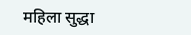महिला सुद्धा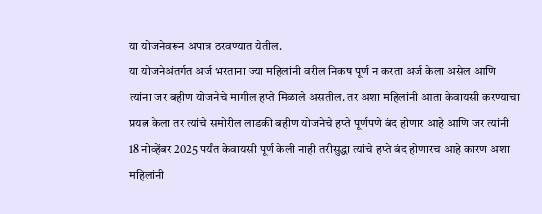या योजनेवरून अपात्र ठरवण्यात येतील.
या योजनेअंतर्गत अर्ज भरताना ज्या महिलांनी वरील निकष पूर्ण न करता अर्ज केला असेल आणि त्यांना जर बहीण योजनेचे मागील हप्ते मिळाले असतील. तर अशा महिलांनी आता केवायसी करण्याचा प्रयत्न केला तर त्यांचे समोरील लाडकी बहीण योजनेचे हप्ते पूर्णपणे बंद होणार आहे आणि जर त्यांनी 18 नोव्हेंबर 2025 पर्यंत केवायसी पूर्ण केली नाही तरीसुद्धा त्यांचे हप्ते बंद होणारच आहे कारण अशा महिलांनी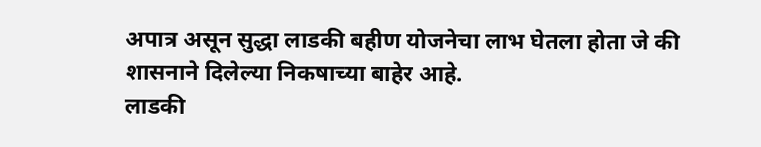अपात्र असून सुद्धा लाडकी बहीण योजनेचा लाभ घेतला होता जे की शासनाने दिलेल्या निकषाच्या बाहेर आहे.
लाडकी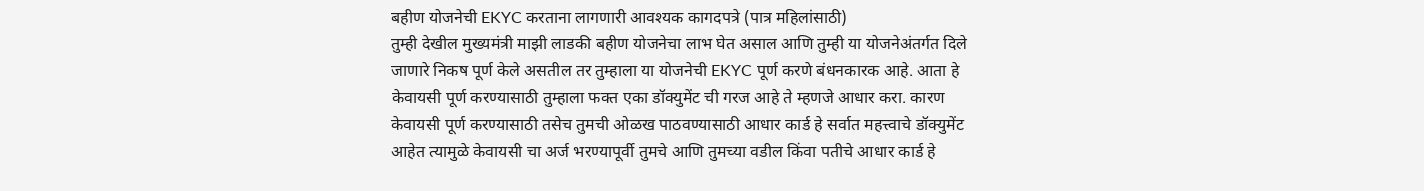बहीण योजनेची EKYC करताना लागणारी आवश्यक कागदपत्रे (पात्र महिलांसाठी)
तुम्ही देखील मुख्यमंत्री माझी लाडकी बहीण योजनेचा लाभ घेत असाल आणि तुम्ही या योजनेअंतर्गत दिले जाणारे निकष पूर्ण केले असतील तर तुम्हाला या योजनेची EKYC पूर्ण करणे बंधनकारक आहे. आता हे केवायसी पूर्ण करण्यासाठी तुम्हाला फक्त एका डॉक्युमेंट ची गरज आहे ते म्हणजे आधार करा. कारण केवायसी पूर्ण करण्यासाठी तसेच तुमची ओळख पाठवण्यासाठी आधार कार्ड हे सर्वात महत्त्वाचे डॉक्युमेंट आहेत त्यामुळे केवायसी चा अर्ज भरण्यापूर्वी तुमचे आणि तुमच्या वडील किंवा पतीचे आधार कार्ड हे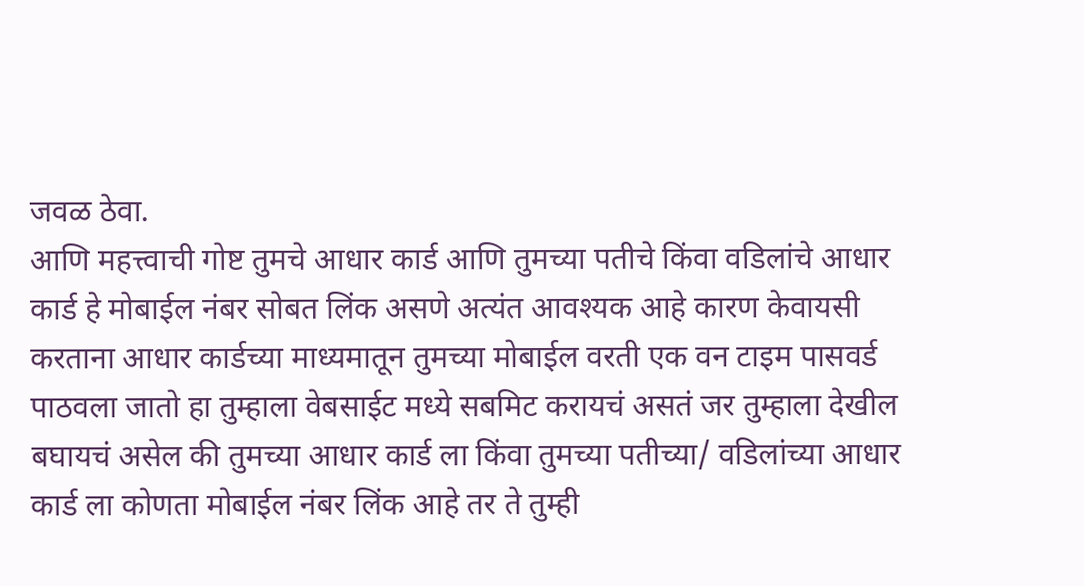जवळ ठेवा.
आणि महत्त्वाची गोष्ट तुमचे आधार कार्ड आणि तुमच्या पतीचे किंवा वडिलांचे आधार कार्ड हे मोबाईल नंबर सोबत लिंक असणे अत्यंत आवश्यक आहे कारण केवायसी करताना आधार कार्डच्या माध्यमातून तुमच्या मोबाईल वरती एक वन टाइम पासवर्ड पाठवला जातो हा तुम्हाला वेबसाईट मध्ये सबमिट करायचं असतं जर तुम्हाला देखील बघायचं असेल की तुमच्या आधार कार्ड ला किंवा तुमच्या पतीच्या/ वडिलांच्या आधार कार्ड ला कोणता मोबाईल नंबर लिंक आहे तर ते तुम्ही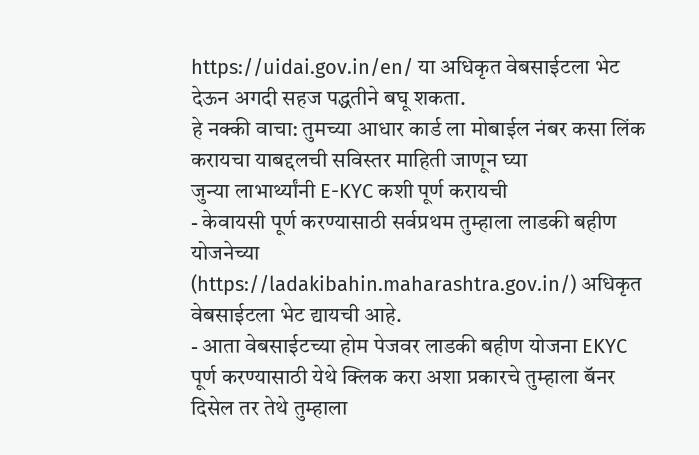https://uidai.gov.in/en/ या अधिकृत वेबसाईटला भेट देऊन अगदी सहज पद्धतीने बघू शकता.
हे नक्की वाचा: तुमच्या आधार कार्ड ला मोबाईल नंबर कसा लिंक करायचा याबद्दलची सविस्तर माहिती जाणून घ्या
जुन्या लाभार्थ्यांनी E-KYC कशी पूर्ण करायची
- केवायसी पूर्ण करण्यासाठी सर्वप्रथम तुम्हाला लाडकी बहीण योजनेच्या (https://ladakibahin.maharashtra.gov.in/) अधिकृत वेबसाईटला भेट द्यायची आहे.
- आता वेबसाईटच्या होम पेजवर लाडकी बहीण योजना EKYC पूर्ण करण्यासाठी येथे क्लिक करा अशा प्रकारचे तुम्हाला बॅनर दिसेल तर तेथे तुम्हाला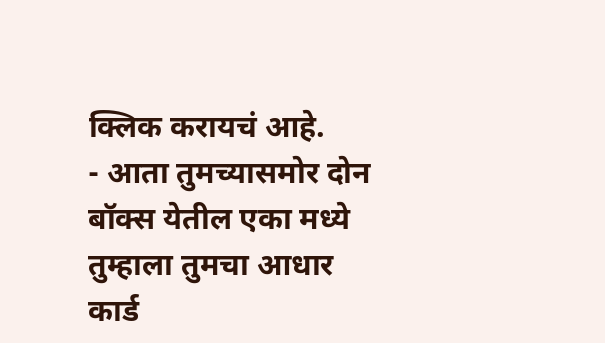क्लिक करायचं आहे.
- आता तुमच्यासमोर दोन बॉक्स येतील एका मध्ये तुम्हाला तुमचा आधार कार्ड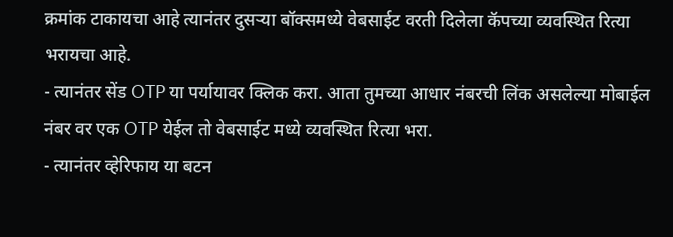क्रमांक टाकायचा आहे त्यानंतर दुसऱ्या बॉक्समध्ये वेबसाईट वरती दिलेला कॅपच्या व्यवस्थित रित्या भरायचा आहे.
- त्यानंतर सेंड OTP या पर्यायावर क्लिक करा. आता तुमच्या आधार नंबरची लिंक असलेल्या मोबाईल नंबर वर एक OTP येईल तो वेबसाईट मध्ये व्यवस्थित रित्या भरा.
- त्यानंतर व्हेरिफाय या बटन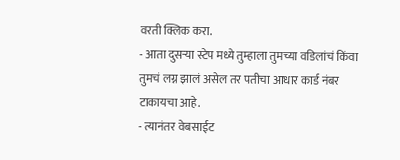वरती क्लिक करा.
- आता दुसऱ्या स्टेप मध्ये तुम्हाला तुमच्या वडिलांचं किंवा तुमचं लग्न झालं असेल तर पतीचा आधार कार्ड नंबर टाकायचा आहे.
- त्यानंतर वेबसाईट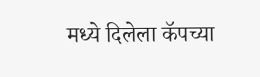मध्ये दिलेला कॅपच्या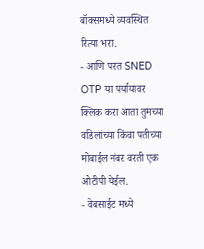बॉक्समध्ये व्यवस्थित रित्या भरा.
- आणि परत SNED OTP या पर्यायावर क्लिक करा आता तुमच्या वडिलांच्या किंवा पतीच्या मोबाईल नंबर वरती एक ओटीपी येईल.
- वेबसाईट मध्ये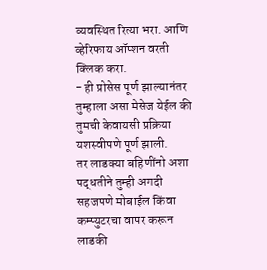व्यवस्थित रित्या भरा. आणि व्हेरिफाय ऑप्शन वरती क्लिक करा.
- ही प्रोसेस पूर्ण झाल्यानंतर तुम्हाला असा मेसेज येईल की तुमची केवायसी प्रक्रिया यशस्वीपणे पूर्ण झाली.
तर लाडक्या बहिणींनो अशा पद्धतीने तुम्ही अगदी सहजपणे मोबाईल किंवा कम्प्युटरचा वापर करून लाडकी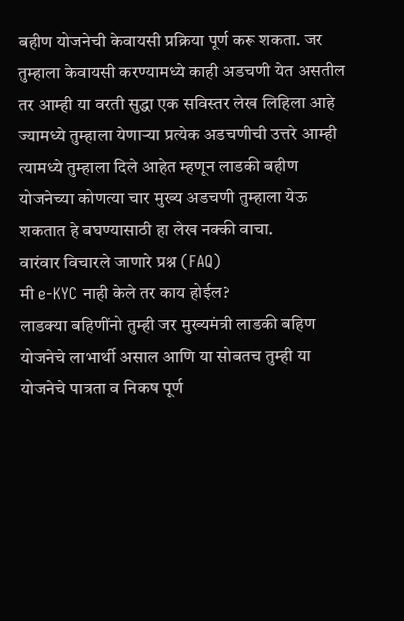बहीण योजनेची केवायसी प्रक्रिया पूर्ण करू शकता. जर तुम्हाला केवायसी करण्यामध्ये काही अडचणी येत असतील तर आम्ही या वरती सुद्धा एक सविस्तर लेख लिहिला आहे ज्यामध्ये तुम्हाला येणाऱ्या प्रत्येक अडचणीची उत्तरे आम्ही त्यामध्ये तुम्हाला दिले आहेत म्हणून लाडकी बहीण योजनेच्या कोणत्या चार मुख्य अडचणी तुम्हाला येऊ शकतात हे बघण्यासाठी हा लेख नक्की वाचा.
वारंवार विचारले जाणारे प्रश्न (FAQ)
मी e-KYC नाही केले तर काय होईल?
लाडक्या बहिणींनो तुम्ही जर मुख्यमंत्री लाडकी बहिण योजनेचे लाभार्थी असाल आणि या सोबतच तुम्ही या योजनेचे पात्रता व निकष पूर्ण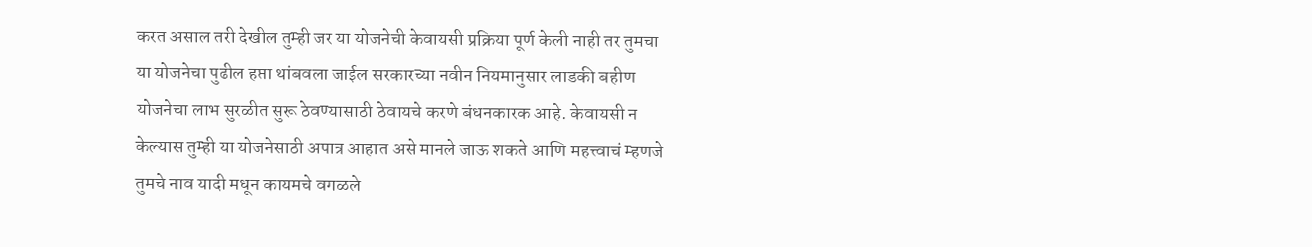करत असाल तरी देखील तुम्ही जर या योजनेची केवायसी प्रक्रिया पूर्ण केली नाही तर तुमचा या योजनेचा पुढील हप्ता थांबवला जाईल सरकारच्या नवीन नियमानुसार लाडकी बहीण योजनेचा लाभ सुरळीत सुरू ठेवण्यासाठी ठेवायचे करणे बंधनकारक आहे. केवायसी न केल्यास तुम्ही या योजनेसाठी अपात्र आहात असे मानले जाऊ शकते आणि महत्त्वाचं म्हणजे तुमचे नाव यादी मधून कायमचे वगळले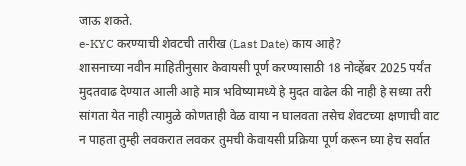जाऊ शकते.
e-KYC करण्याची शेवटची तारीख (Last Date) काय आहे?
शासनाच्या नवीन माहितीनुसार केवायसी पूर्ण करण्यासाठी 18 नोव्हेंबर 2025 पर्यंत मुदतवाढ देण्यात आली आहे मात्र भविष्यामध्ये हे मुदत वाढेल की नाही हे सध्या तरी सांगता येत नाही त्यामुळे कोणताही वेळ वाया न घालवता तसेच शेवटच्या क्षणाची वाट न पाहता तुम्ही लवकरात लवकर तुमची केवायसी प्रक्रिया पूर्ण करून घ्या हेच सर्वात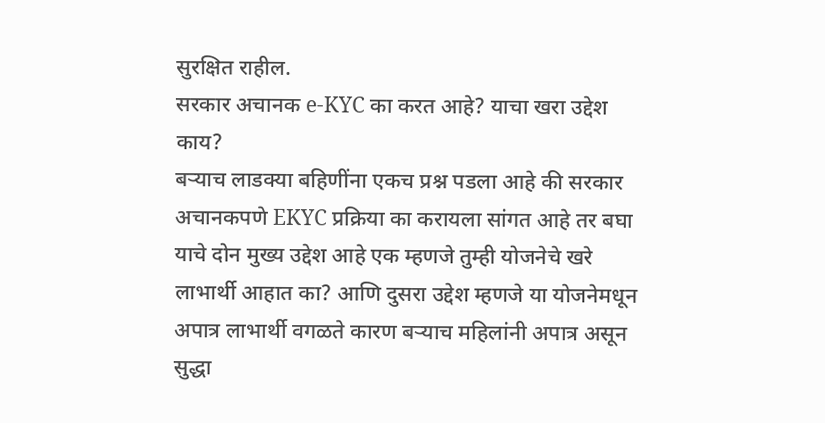सुरक्षित राहील.
सरकार अचानक e-KYC का करत आहे? याचा खरा उद्देश काय?
बऱ्याच लाडक्या बहिणींना एकच प्रश्न पडला आहे की सरकार अचानकपणे EKYC प्रक्रिया का करायला सांगत आहे तर बघा याचे दोन मुख्य उद्देश आहे एक म्हणजे तुम्ही योजनेचे खरे लाभार्थी आहात का? आणि दुसरा उद्देश म्हणजे या योजनेमधून अपात्र लाभार्थी वगळते कारण बऱ्याच महिलांनी अपात्र असून सुद्धा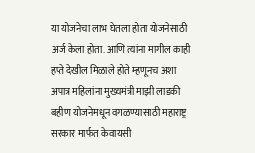या योजनेचा लाभ घेतला होता योजनेसाठी अर्ज केला होता. आणि त्यांना मागील काही हप्ते देखील मिळाले होते म्हणूनच अशा अपात्र महिलांना मुख्यमंत्री माझी लाडकी बहीण योजनेमधून वगळण्यासाठी महाराष्ट्र सरकार मार्फत केवायसी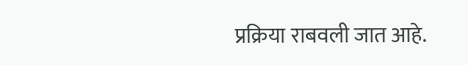प्रक्रिया राबवली जात आहे.